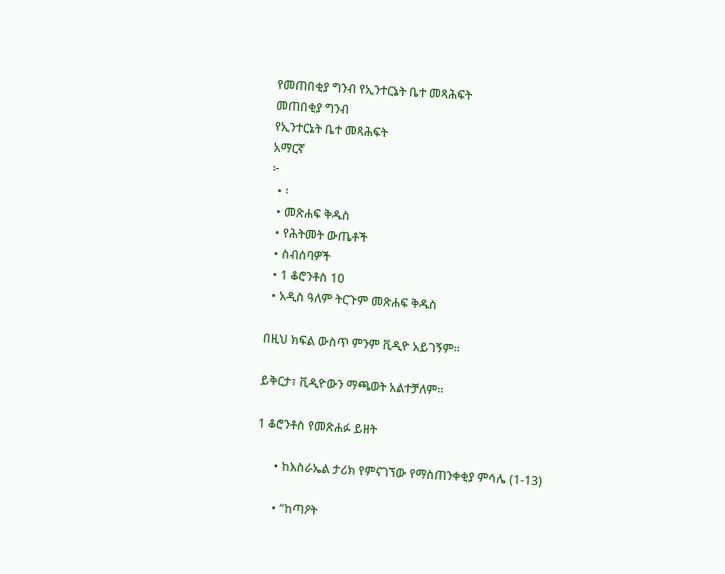የመጠበቂያ ግንብ የኢንተርኔት ቤተ መጻሕፍት
መጠበቂያ ግንብ
የኢንተርኔት ቤተ መጻሕፍት
አማርኛ
፦
  • ፡
  • መጽሐፍ ቅዱስ
  • የሕትመት ውጤቶች
  • ስብሰባዎች
  • 1 ቆሮንቶስ 10
  • አዲስ ዓለም ትርጉም መጽሐፍ ቅዱስ

በዚህ ክፍል ውስጥ ምንም ቪዲዮ አይገኝም።

ይቅርታ፣ ቪዲዮውን ማጫወት አልተቻለም።

1 ቆሮንቶስ የመጽሐፉ ይዘት

      • ከእስራኤል ታሪክ የምናገኘው የማስጠንቀቂያ ምሳሌ (1-13)

      • “ከጣዖት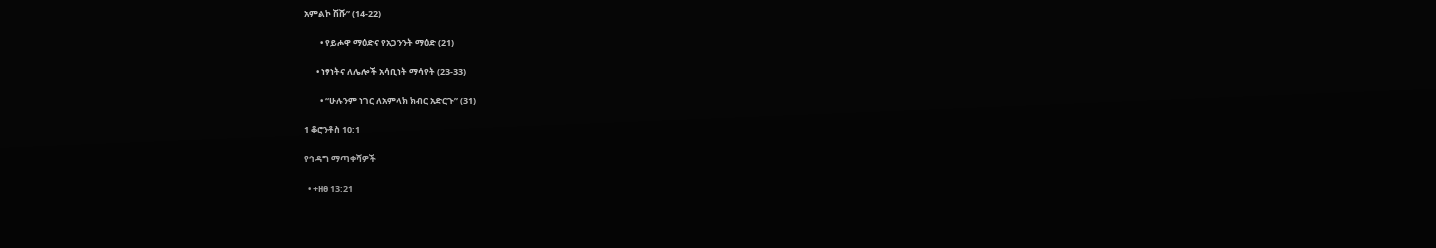አምልኮ ሽሹ” (14-22)

        • የይሖዋ ማዕድና የአጋንንት ማዕድ (21)

      • ነፃነትና ለሌሎች አሳቢነት ማሳየት (23-33)

        • “ሁሉንም ነገር ለአምላክ ክብር አድርጉ” (31)

1 ቆሮንቶስ 10:1

የኅዳግ ማጣቀሻዎች

  • +ዘፀ 13:21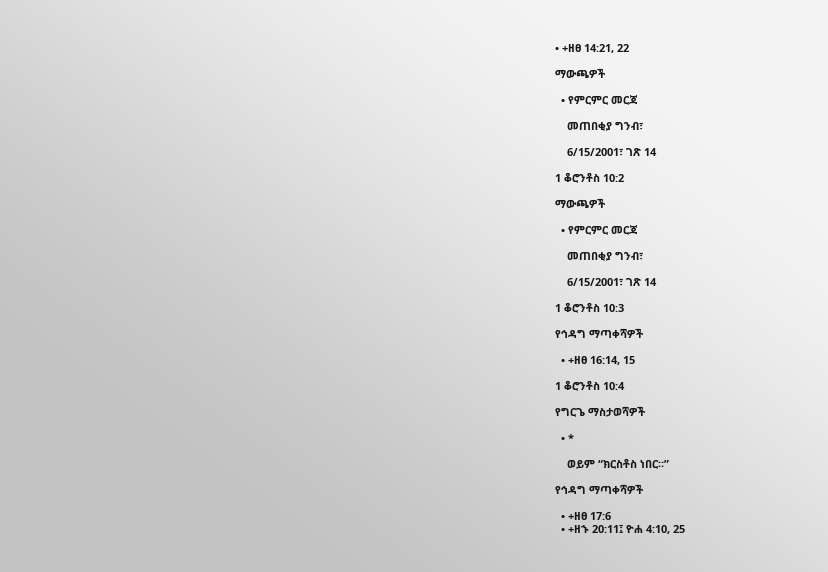• +ዘፀ 14:21, 22

ማውጫዎች

  • የምርምር መርጃ

    መጠበቂያ ግንብ፣

    6/15/2001፣ ገጽ 14

1 ቆሮንቶስ 10:2

ማውጫዎች

  • የምርምር መርጃ

    መጠበቂያ ግንብ፣

    6/15/2001፣ ገጽ 14

1 ቆሮንቶስ 10:3

የኅዳግ ማጣቀሻዎች

  • +ዘፀ 16:14, 15

1 ቆሮንቶስ 10:4

የግርጌ ማስታወሻዎች

  • *

    ወይም “ክርስቶስ ነበር።”

የኅዳግ ማጣቀሻዎች

  • +ዘፀ 17:6
  • +ዘኁ 20:11፤ ዮሐ 4:10, 25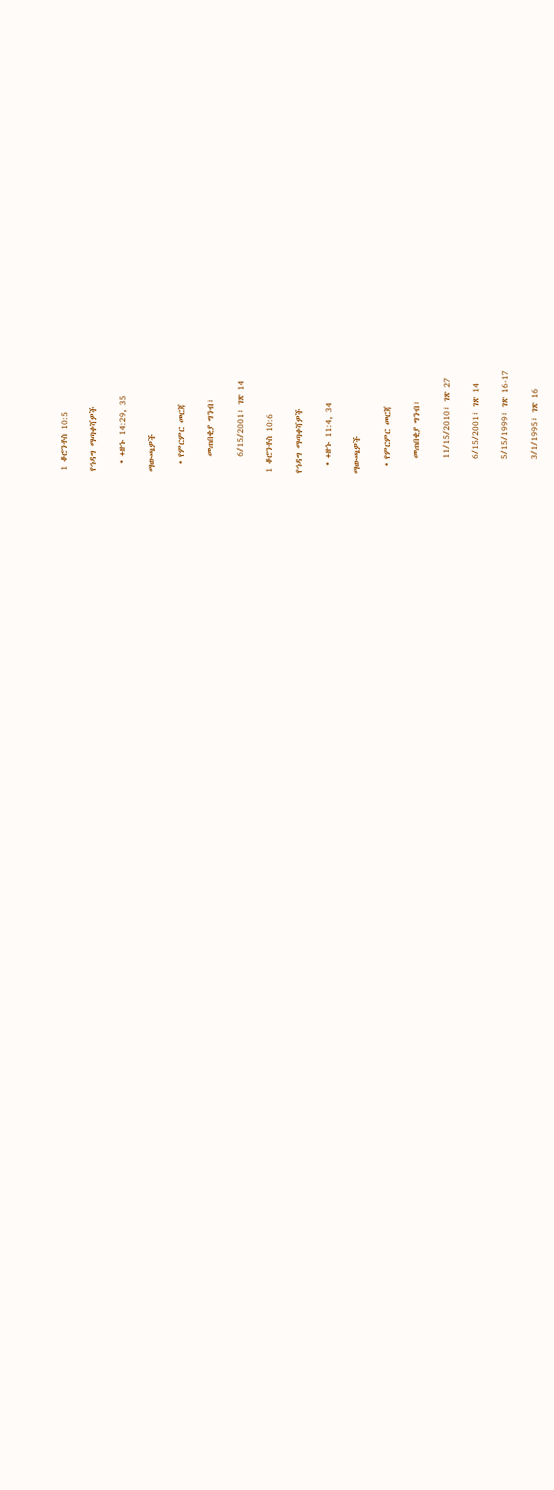1 ቆሮንቶስ 10:5

የኅዳግ ማጣቀሻዎች

  • +ዘኁ 14:29, 35

ማውጫዎች

  • የምርምር መርጃ

    መጠበቂያ ግንብ፣

    6/15/2001፣ ገጽ 14

1 ቆሮንቶስ 10:6

የኅዳግ ማጣቀሻዎች

  • +ዘኁ 11:4, 34

ማውጫዎች

  • የምርምር መርጃ

    መጠበቂያ ግንብ፣

    11/15/2010፣ ገጽ 27

    6/15/2001፣ ገጽ 14

    5/15/1999፣ ገጽ 16-17

    3/1/1995፣ ገጽ 16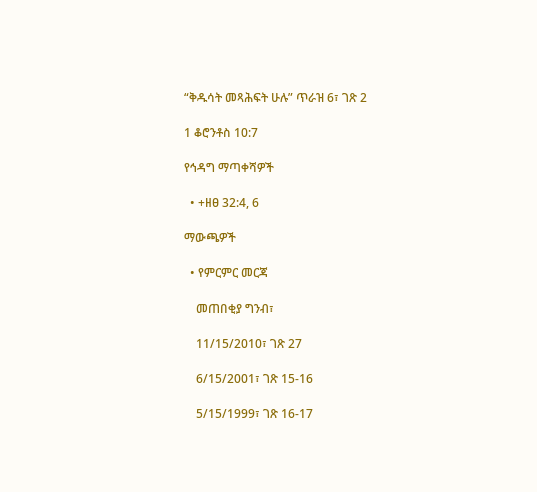“ቅዱሳት መጻሕፍት ሁሉ” ጥራዝ 6፣ ገጽ 2

1 ቆሮንቶስ 10:7

የኅዳግ ማጣቀሻዎች

  • +ዘፀ 32:4, 6

ማውጫዎች

  • የምርምር መርጃ

    መጠበቂያ ግንብ፣

    11/15/2010፣ ገጽ 27

    6/15/2001፣ ገጽ 15-16

    5/15/1999፣ ገጽ 16-17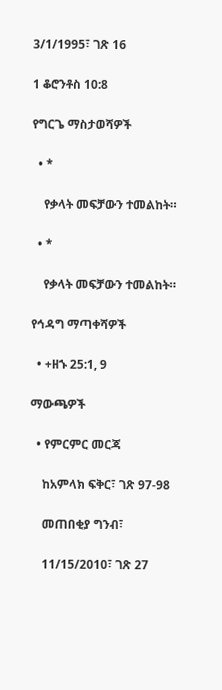3/1/1995፣ ገጽ 16

1 ቆሮንቶስ 10:8

የግርጌ ማስታወሻዎች

  • *

    የቃላት መፍቻውን ተመልከት።

  • *

    የቃላት መፍቻውን ተመልከት።

የኅዳግ ማጣቀሻዎች

  • +ዘኁ 25:1, 9

ማውጫዎች

  • የምርምር መርጃ

    ከአምላክ ፍቅር፣ ገጽ 97-98

    መጠበቂያ ግንብ፣

    11/15/2010፣ ገጽ 27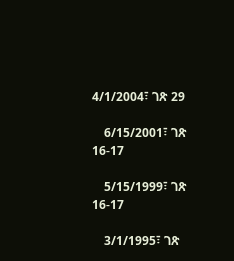4/1/2004፣ ገጽ 29

    6/15/2001፣ ገጽ 16-17

    5/15/1999፣ ገጽ 16-17

    3/1/1995፣ ገጽ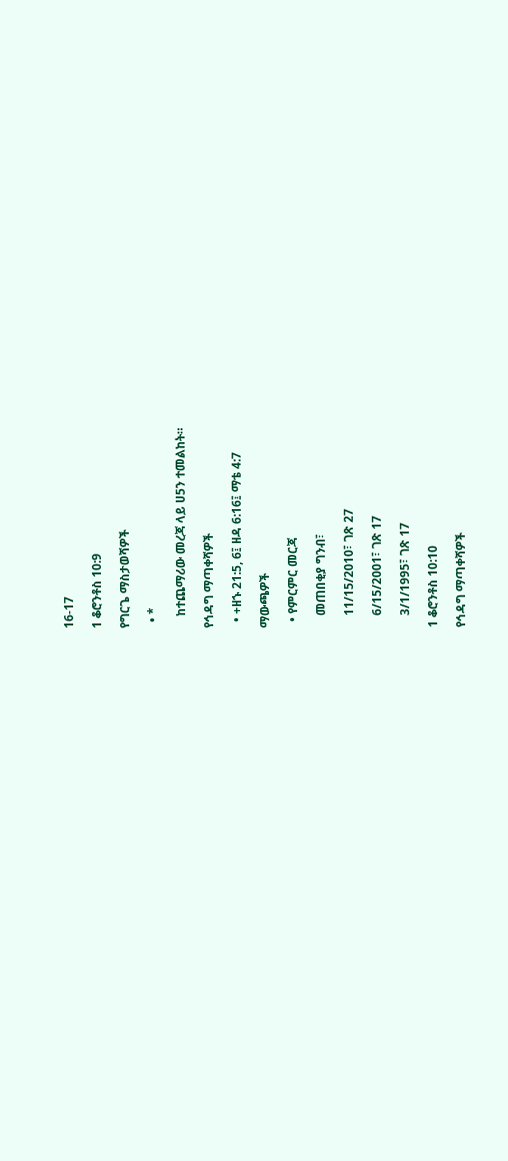16-17

1 ቆሮንቶስ 10:9

የግርጌ ማስታወሻዎች

  • *

    ከተጨማሪው መረጃ ላይ ሀ5ን ተመልከት።

የኅዳግ ማጣቀሻዎች

  • +ዘኁ 21:5, 6፤ ዘዳ 6:16፤ ማቴ 4:7

ማውጫዎች

  • የምርምር መርጃ

    መጠበቂያ ግንብ፣

    11/15/2010፣ ገጽ 27

    6/15/2001፣ ገጽ 17

    3/1/1995፣ ገጽ 17

1 ቆሮንቶስ 10:10

የኅዳግ ማጣቀሻዎች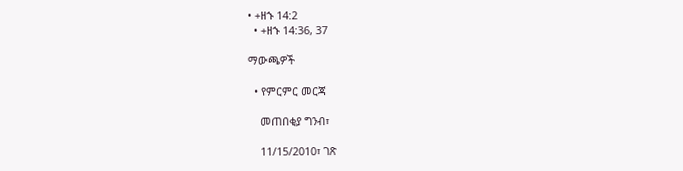• +ዘኁ 14:2
  • +ዘኁ 14:36, 37

ማውጫዎች

  • የምርምር መርጃ

    መጠበቂያ ግንብ፣

    11/15/2010፣ ገጽ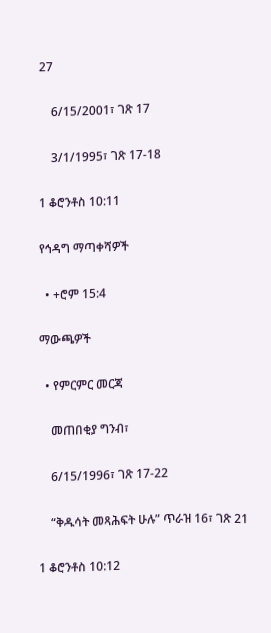27

    6/15/2001፣ ገጽ 17

    3/1/1995፣ ገጽ 17-18

1 ቆሮንቶስ 10:11

የኅዳግ ማጣቀሻዎች

  • +ሮም 15:4

ማውጫዎች

  • የምርምር መርጃ

    መጠበቂያ ግንብ፣

    6/15/1996፣ ገጽ 17-22

    “ቅዱሳት መጻሕፍት ሁሉ” ጥራዝ 16፣ ገጽ 21

1 ቆሮንቶስ 10:12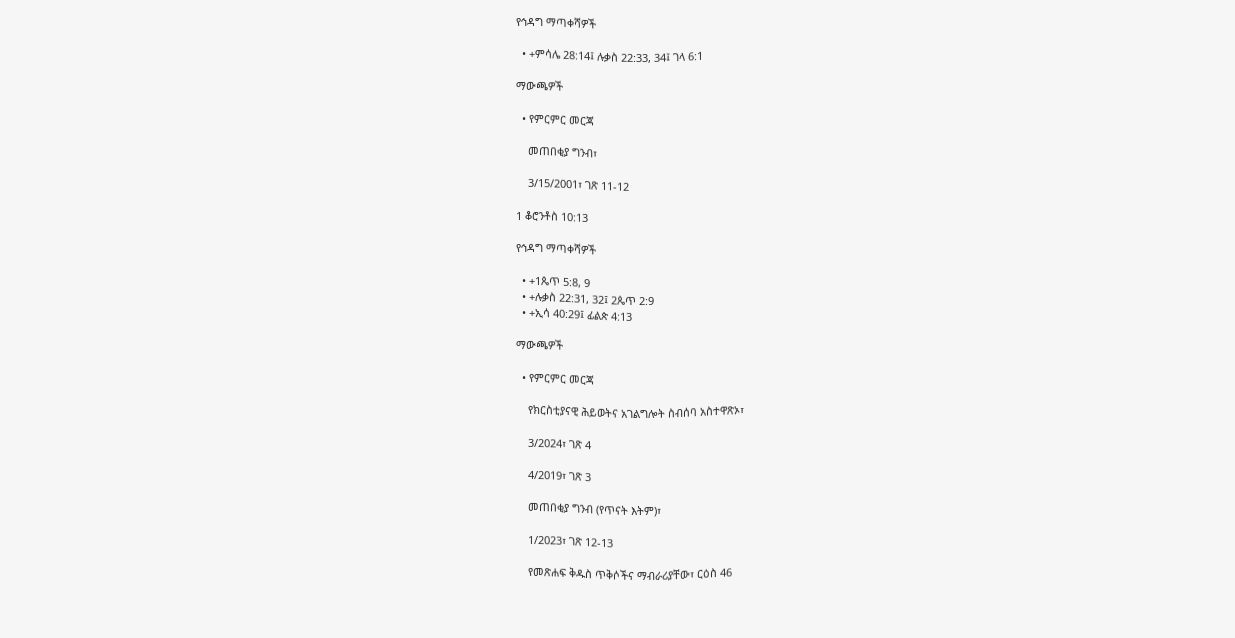የኅዳግ ማጣቀሻዎች

  • +ምሳሌ 28:14፤ ሉቃስ 22:33, 34፤ ገላ 6:1

ማውጫዎች

  • የምርምር መርጃ

    መጠበቂያ ግንብ፣

    3/15/2001፣ ገጽ 11-12

1 ቆሮንቶስ 10:13

የኅዳግ ማጣቀሻዎች

  • +1ጴጥ 5:8, 9
  • +ሉቃስ 22:31, 32፤ 2ጴጥ 2:9
  • +ኢሳ 40:29፤ ፊልጵ 4:13

ማውጫዎች

  • የምርምር መርጃ

    የክርስቲያናዊ ሕይወትና አገልግሎት ስብሰባ አስተዋጽኦ፣

    3/2024፣ ገጽ 4

    4/2019፣ ገጽ 3

    መጠበቂያ ግንብ (የጥናት እትም)፣

    1/2023፣ ገጽ 12-13

    የመጽሐፍ ቅዱስ ጥቅሶችና ማብራሪያቸው፣ ርዕስ 46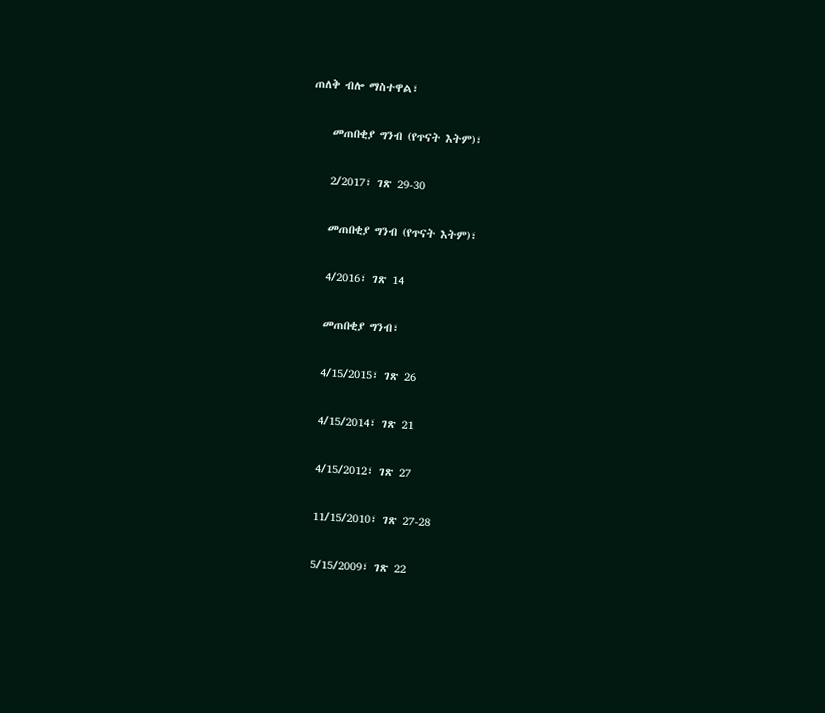ጠለቅ ብሎ ማስተዋል፣

    መጠበቂያ ግንብ (የጥናት እትም)፣

    2/2017፣ ገጽ 29-30

    መጠበቂያ ግንብ (የጥናት እትም)፣

    4/2016፣ ገጽ 14

    መጠበቂያ ግንብ፣

    4/15/2015፣ ገጽ 26

    4/15/2014፣ ገጽ 21

    4/15/2012፣ ገጽ 27

    11/15/2010፣ ገጽ 27-28

    5/15/2009፣ ገጽ 22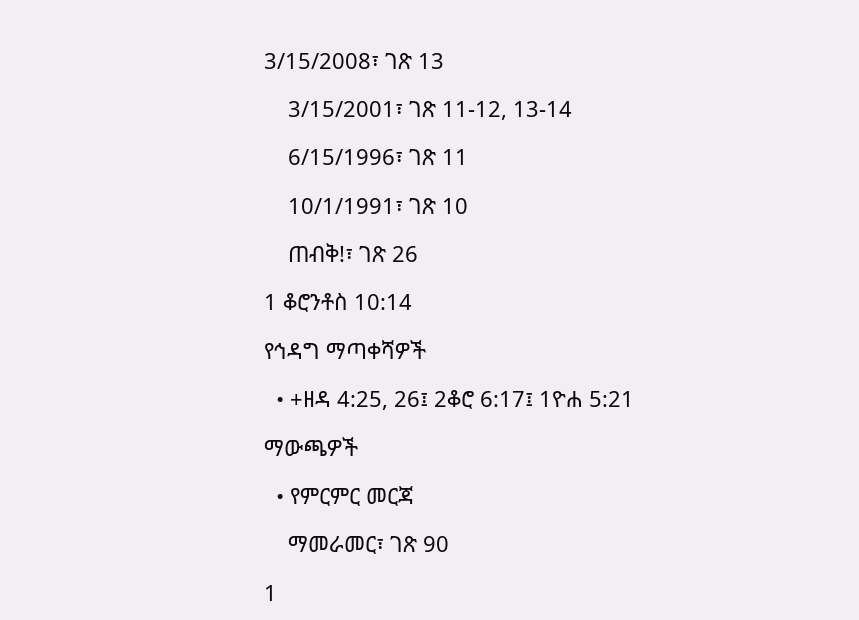3/15/2008፣ ገጽ 13

    3/15/2001፣ ገጽ 11-12, 13-14

    6/15/1996፣ ገጽ 11

    10/1/1991፣ ገጽ 10

    ጠብቅ!፣ ገጽ 26

1 ቆሮንቶስ 10:14

የኅዳግ ማጣቀሻዎች

  • +ዘዳ 4:25, 26፤ 2ቆሮ 6:17፤ 1ዮሐ 5:21

ማውጫዎች

  • የምርምር መርጃ

    ማመራመር፣ ገጽ 90

1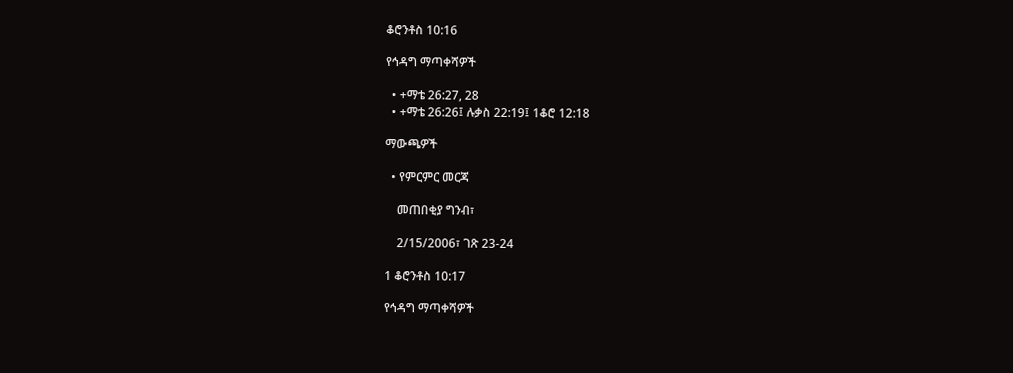ቆሮንቶስ 10:16

የኅዳግ ማጣቀሻዎች

  • +ማቴ 26:27, 28
  • +ማቴ 26:26፤ ሉቃስ 22:19፤ 1ቆሮ 12:18

ማውጫዎች

  • የምርምር መርጃ

    መጠበቂያ ግንብ፣

    2/15/2006፣ ገጽ 23-24

1 ቆሮንቶስ 10:17

የኅዳግ ማጣቀሻዎች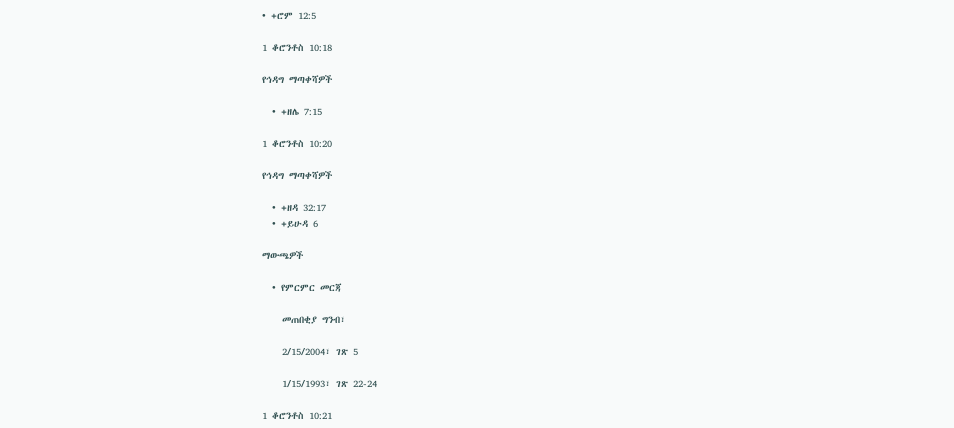• +ሮም 12:5

1 ቆሮንቶስ 10:18

የኅዳግ ማጣቀሻዎች

  • +ዘሌ 7:15

1 ቆሮንቶስ 10:20

የኅዳግ ማጣቀሻዎች

  • +ዘዳ 32:17
  • +ይሁዳ 6

ማውጫዎች

  • የምርምር መርጃ

    መጠበቂያ ግንብ፣

    2/15/2004፣ ገጽ 5

    1/15/1993፣ ገጽ 22-24

1 ቆሮንቶስ 10:21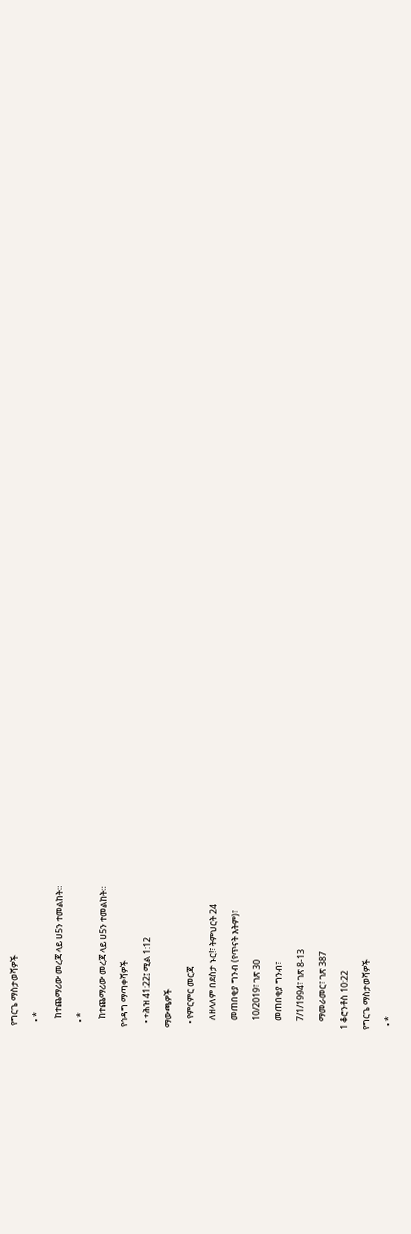የግርጌ ማስታወሻዎች

  • *

    ከተጨማሪው መረጃ ላይ ሀ5ን ተመልከት።

  • *

    ከተጨማሪው መረጃ ላይ ሀ5ን ተመልከት።

የኅዳግ ማጣቀሻዎች

  • +ሕዝ 41:22፤ ሚል 1:12

ማውጫዎች

  • የምርምር መርጃ

    ለዘላለም በደስታ ኑር!፣ ትምህርት 24

    መጠበቂያ ግንብ (የጥናት እትም)፣

    10/2019፣ ገጽ 30

    መጠበቂያ ግንብ፣

    7/1/1994፣ ገጽ 8-13

    ማመራመር፣ ገጽ 387

1 ቆሮንቶስ 10:22

የግርጌ ማስታወሻዎች

  • *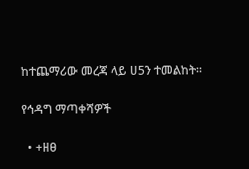ከተጨማሪው መረጃ ላይ ሀ5ን ተመልከት።

የኅዳግ ማጣቀሻዎች

  • +ዘፀ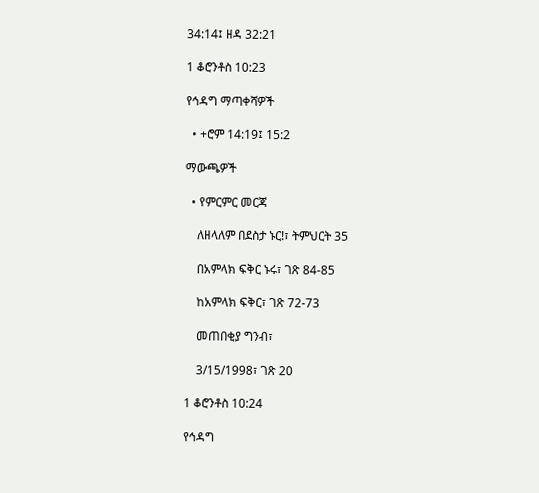34:14፤ ዘዳ 32:21

1 ቆሮንቶስ 10:23

የኅዳግ ማጣቀሻዎች

  • +ሮም 14:19፤ 15:2

ማውጫዎች

  • የምርምር መርጃ

    ለዘላለም በደስታ ኑር!፣ ትምህርት 35

    በአምላክ ፍቅር ኑሩ፣ ገጽ 84-85

    ከአምላክ ፍቅር፣ ገጽ 72-73

    መጠበቂያ ግንብ፣

    3/15/1998፣ ገጽ 20

1 ቆሮንቶስ 10:24

የኅዳግ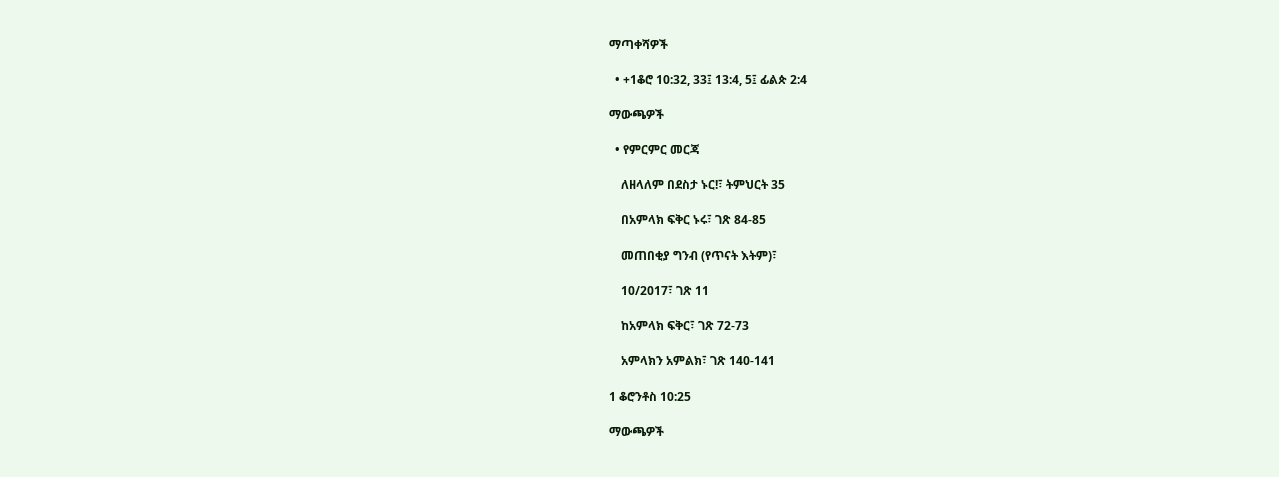ማጣቀሻዎች

  • +1ቆሮ 10:32, 33፤ 13:4, 5፤ ፊልጵ 2:4

ማውጫዎች

  • የምርምር መርጃ

    ለዘላለም በደስታ ኑር!፣ ትምህርት 35

    በአምላክ ፍቅር ኑሩ፣ ገጽ 84-85

    መጠበቂያ ግንብ (የጥናት እትም)፣

    10/2017፣ ገጽ 11

    ከአምላክ ፍቅር፣ ገጽ 72-73

    አምላክን አምልክ፣ ገጽ 140-141

1 ቆሮንቶስ 10:25

ማውጫዎች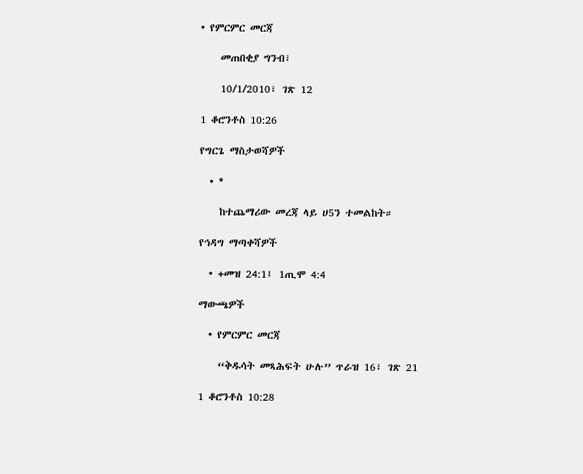• የምርምር መርጃ

    መጠበቂያ ግንብ፣

    10/1/2010፣ ገጽ 12

1 ቆሮንቶስ 10:26

የግርጌ ማስታወሻዎች

  • *

    ከተጨማሪው መረጃ ላይ ሀ5ን ተመልከት።

የኅዳግ ማጣቀሻዎች

  • +መዝ 24:1፤ 1ጢሞ 4:4

ማውጫዎች

  • የምርምር መርጃ

    “ቅዱሳት መጻሕፍት ሁሉ” ጥራዝ 16፣ ገጽ 21

1 ቆሮንቶስ 10:28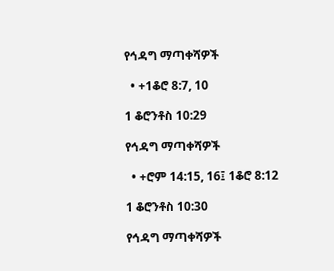የኅዳግ ማጣቀሻዎች

  • +1ቆሮ 8:7, 10

1 ቆሮንቶስ 10:29

የኅዳግ ማጣቀሻዎች

  • +ሮም 14:15, 16፤ 1ቆሮ 8:12

1 ቆሮንቶስ 10:30

የኅዳግ ማጣቀሻዎች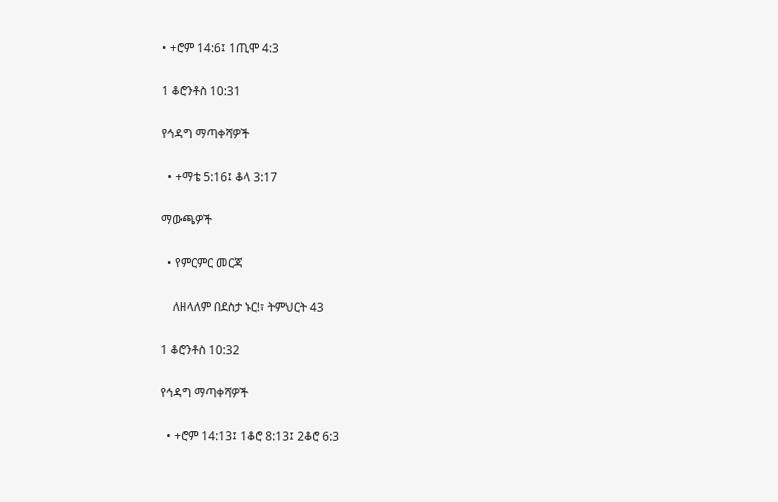• +ሮም 14:6፤ 1ጢሞ 4:3

1 ቆሮንቶስ 10:31

የኅዳግ ማጣቀሻዎች

  • +ማቴ 5:16፤ ቆላ 3:17

ማውጫዎች

  • የምርምር መርጃ

    ለዘላለም በደስታ ኑር!፣ ትምህርት 43

1 ቆሮንቶስ 10:32

የኅዳግ ማጣቀሻዎች

  • +ሮም 14:13፤ 1ቆሮ 8:13፤ 2ቆሮ 6:3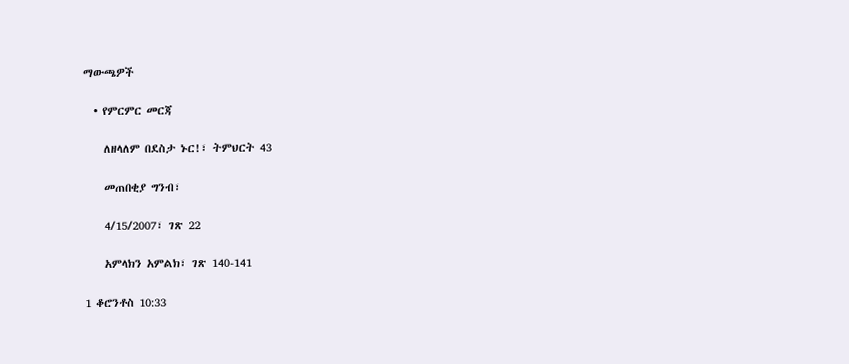ማውጫዎች

  • የምርምር መርጃ

    ለዘላለም በደስታ ኑር!፣ ትምህርት 43

    መጠበቂያ ግንብ፣

    4/15/2007፣ ገጽ 22

    አምላክን አምልክ፣ ገጽ 140-141

1 ቆሮንቶስ 10:33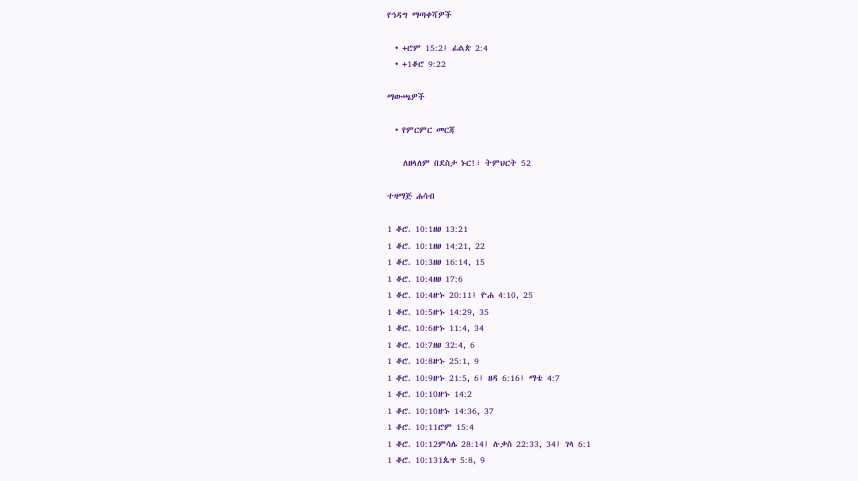የኅዳግ ማጣቀሻዎች

  • +ሮም 15:2፤ ፊልጵ 2:4
  • +1ቆሮ 9:22

ማውጫዎች

  • የምርምር መርጃ

    ለዘላለም በደስታ ኑር!፣ ትምህርት 52

ተዛማጅ ሐሳብ

1 ቆሮ. 10:1ዘፀ 13:21
1 ቆሮ. 10:1ዘፀ 14:21, 22
1 ቆሮ. 10:3ዘፀ 16:14, 15
1 ቆሮ. 10:4ዘፀ 17:6
1 ቆሮ. 10:4ዘኁ 20:11፤ ዮሐ 4:10, 25
1 ቆሮ. 10:5ዘኁ 14:29, 35
1 ቆሮ. 10:6ዘኁ 11:4, 34
1 ቆሮ. 10:7ዘፀ 32:4, 6
1 ቆሮ. 10:8ዘኁ 25:1, 9
1 ቆሮ. 10:9ዘኁ 21:5, 6፤ ዘዳ 6:16፤ ማቴ 4:7
1 ቆሮ. 10:10ዘኁ 14:2
1 ቆሮ. 10:10ዘኁ 14:36, 37
1 ቆሮ. 10:11ሮም 15:4
1 ቆሮ. 10:12ምሳሌ 28:14፤ ሉቃስ 22:33, 34፤ ገላ 6:1
1 ቆሮ. 10:131ጴጥ 5:8, 9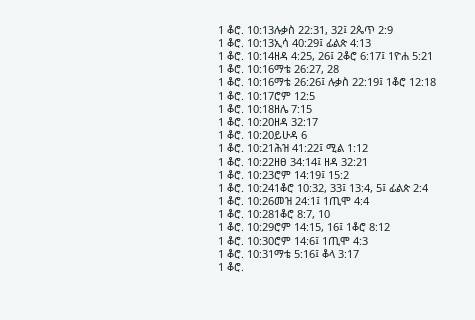1 ቆሮ. 10:13ሉቃስ 22:31, 32፤ 2ጴጥ 2:9
1 ቆሮ. 10:13ኢሳ 40:29፤ ፊልጵ 4:13
1 ቆሮ. 10:14ዘዳ 4:25, 26፤ 2ቆሮ 6:17፤ 1ዮሐ 5:21
1 ቆሮ. 10:16ማቴ 26:27, 28
1 ቆሮ. 10:16ማቴ 26:26፤ ሉቃስ 22:19፤ 1ቆሮ 12:18
1 ቆሮ. 10:17ሮም 12:5
1 ቆሮ. 10:18ዘሌ 7:15
1 ቆሮ. 10:20ዘዳ 32:17
1 ቆሮ. 10:20ይሁዳ 6
1 ቆሮ. 10:21ሕዝ 41:22፤ ሚል 1:12
1 ቆሮ. 10:22ዘፀ 34:14፤ ዘዳ 32:21
1 ቆሮ. 10:23ሮም 14:19፤ 15:2
1 ቆሮ. 10:241ቆሮ 10:32, 33፤ 13:4, 5፤ ፊልጵ 2:4
1 ቆሮ. 10:26መዝ 24:1፤ 1ጢሞ 4:4
1 ቆሮ. 10:281ቆሮ 8:7, 10
1 ቆሮ. 10:29ሮም 14:15, 16፤ 1ቆሮ 8:12
1 ቆሮ. 10:30ሮም 14:6፤ 1ጢሞ 4:3
1 ቆሮ. 10:31ማቴ 5:16፤ ቆላ 3:17
1 ቆሮ.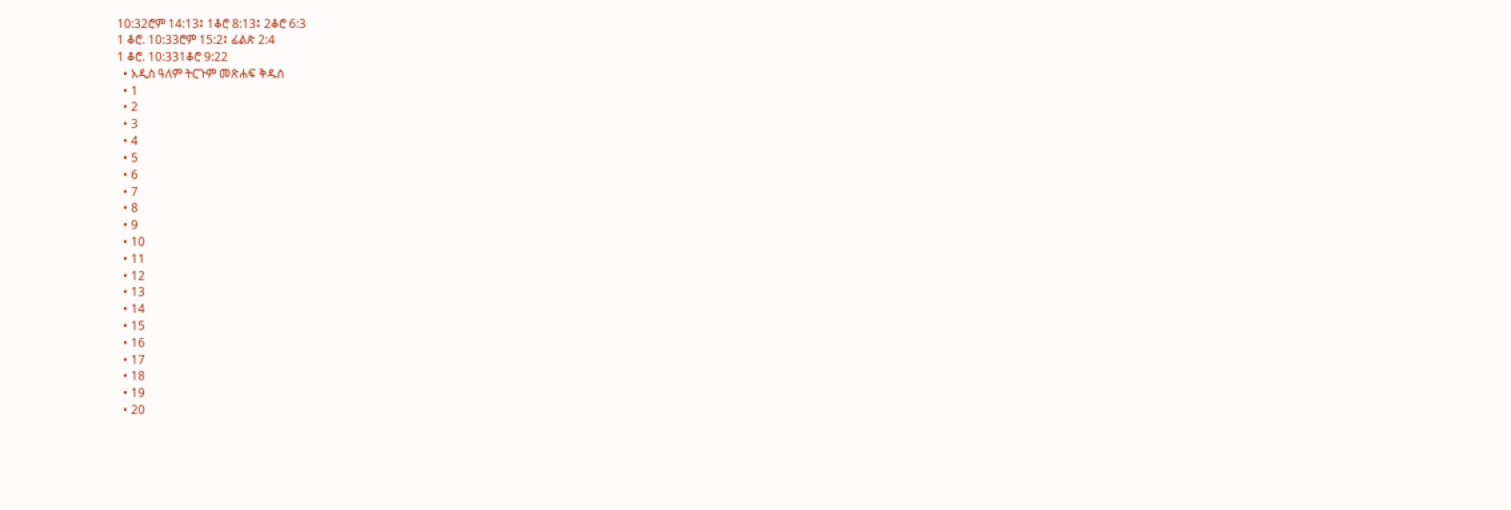10:32ሮም 14:13፤ 1ቆሮ 8:13፤ 2ቆሮ 6:3
1 ቆሮ. 10:33ሮም 15:2፤ ፊልጵ 2:4
1 ቆሮ. 10:331ቆሮ 9:22
  • አዲስ ዓለም ትርጉም መጽሐፍ ቅዱስ
  • 1
  • 2
  • 3
  • 4
  • 5
  • 6
  • 7
  • 8
  • 9
  • 10
  • 11
  • 12
  • 13
  • 14
  • 15
  • 16
  • 17
  • 18
  • 19
  • 20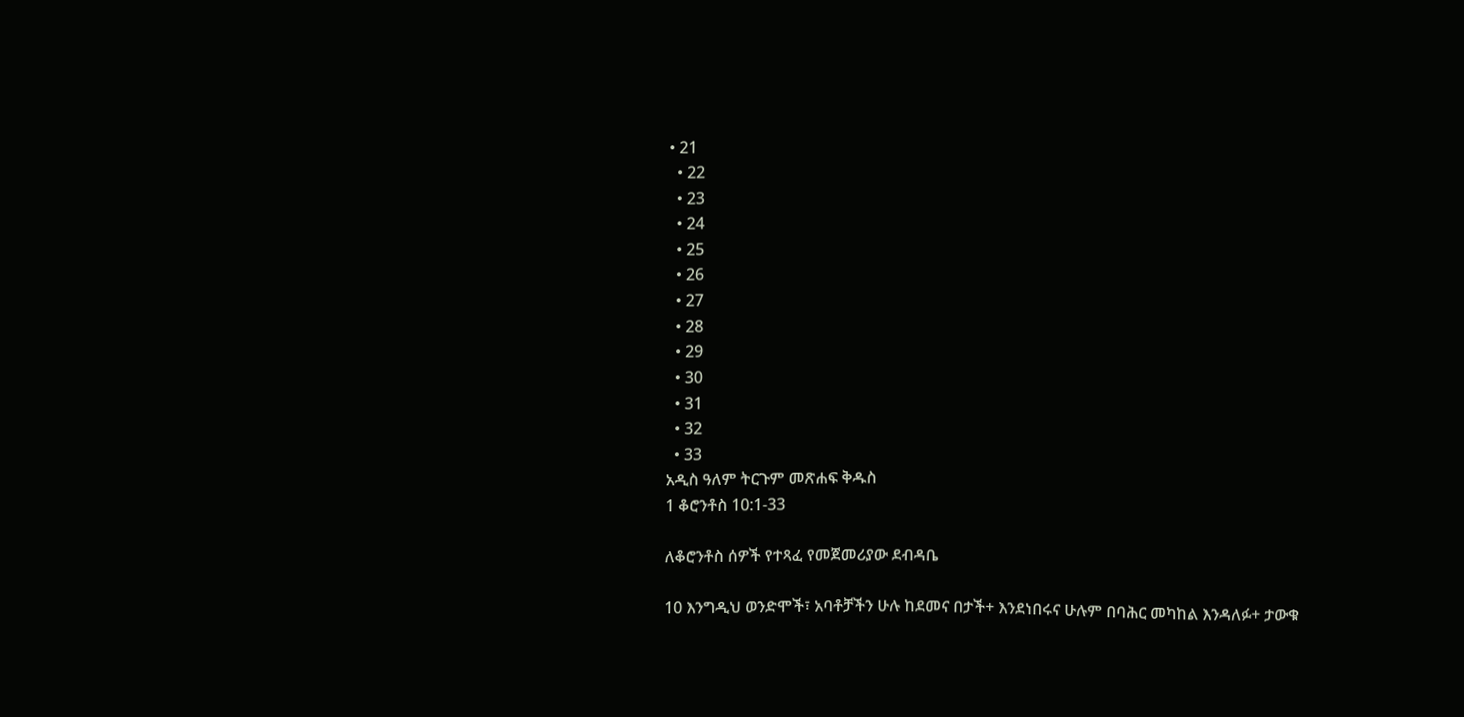• 21
  • 22
  • 23
  • 24
  • 25
  • 26
  • 27
  • 28
  • 29
  • 30
  • 31
  • 32
  • 33
አዲስ ዓለም ትርጉም መጽሐፍ ቅዱስ
1 ቆሮንቶስ 10:1-33

ለቆሮንቶስ ሰዎች የተጻፈ የመጀመሪያው ደብዳቤ

10 እንግዲህ ወንድሞች፣ አባቶቻችን ሁሉ ከደመና በታች+ እንደነበሩና ሁሉም በባሕር መካከል እንዳለፉ+ ታውቁ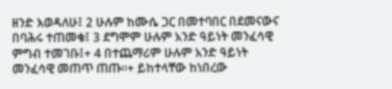ዘንድ እወዳለሁ፤ 2 ሁሉም ከሙሴ ጋር በመተባበር በደመናውና በባሕሩ ተጠመቁ፤ 3 ደግሞም ሁሉም አንድ ዓይነት መንፈሳዊ ምግብ ተመገቡ፤+ 4 በተጨማሪም ሁሉም አንድ ዓይነት መንፈሳዊ መጠጥ ጠጡ።+ ይከተላቸው ከነበረው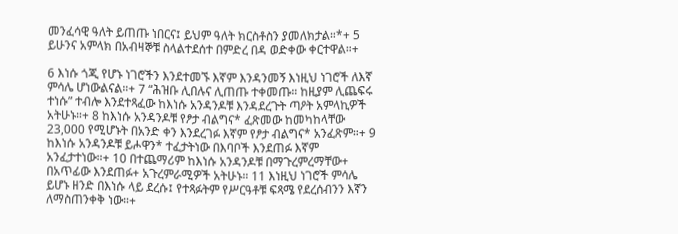መንፈሳዊ ዓለት ይጠጡ ነበርና፤ ይህም ዓለት ክርስቶስን ያመለክታል።*+ 5 ይሁንና አምላክ በአብዛኞቹ ስላልተደሰተ በምድረ በዳ ወድቀው ቀርተዋል።+

6 እነሱ ጎጂ የሆኑ ነገሮችን እንደተመኙ እኛም እንዳንመኝ እነዚህ ነገሮች ለእኛ ምሳሌ ሆነውልናል።+ 7 “ሕዝቡ ሊበሉና ሊጠጡ ተቀመጡ። ከዚያም ሊጨፍሩ ተነሱ” ተብሎ እንደተጻፈው ከእነሱ አንዳንዶቹ እንዳደረጉት ጣዖት አምላኪዎች አትሁኑ።+ 8 ከእነሱ አንዳንዶቹ የፆታ ብልግና* ፈጽመው ከመካከላቸው 23,000 የሚሆኑት በአንድ ቀን እንደረገፉ እኛም የፆታ ብልግና* አንፈጽም።+ 9 ከእነሱ አንዳንዶቹ ይሖዋን* ተፈታትነው በእባቦች እንደጠፉ እኛም አንፈታተነው።+ 10 በተጨማሪም ከእነሱ አንዳንዶቹ በማጉረምረማቸው+ በአጥፊው እንደጠፉ+ አጉረምራሚዎች አትሁኑ። 11 እነዚህ ነገሮች ምሳሌ ይሆኑ ዘንድ በእነሱ ላይ ደረሱ፤ የተጻፉትም የሥርዓቶቹ ፍጻሜ የደረሰብንን እኛን ለማስጠንቀቅ ነው።+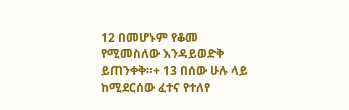12 በመሆኑም የቆመ የሚመስለው እንዳይወድቅ ይጠንቀቅ።+ 13 በሰው ሁሉ ላይ ከሚደርሰው ፈተና የተለየ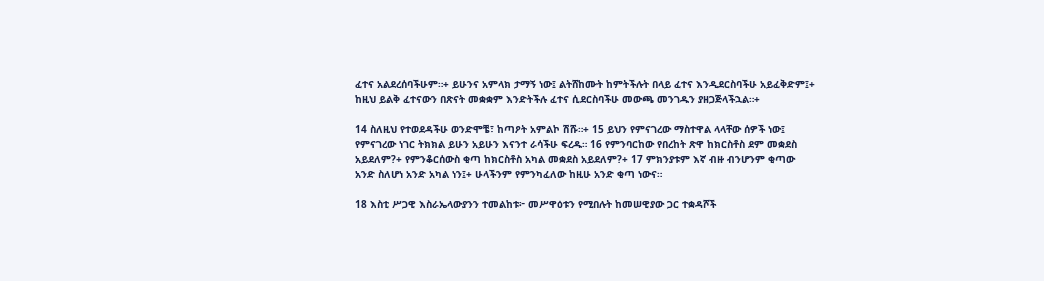ፈተና አልደረሰባችሁም።+ ይሁንና አምላክ ታማኝ ነው፤ ልትሸከሙት ከምትችሉት በላይ ፈተና እንዲደርስባችሁ አይፈቅድም፤+ ከዚህ ይልቅ ፈተናውን በጽናት መቋቋም እንድትችሉ ፈተና ሲደርስባችሁ መውጫ መንገዱን ያዘጋጅላችኋል።+

14 ስለዚህ የተወደዳችሁ ወንድሞቼ፣ ከጣዖት አምልኮ ሽሹ።+ 15 ይህን የምናገረው ማስተዋል ላላቸው ሰዎች ነው፤ የምናገረው ነገር ትክክል ይሁን አይሁን እናንተ ራሳችሁ ፍረዱ። 16 የምንባርከው የበረከት ጽዋ ከክርስቶስ ደም መቋደስ አይደለም?+ የምንቆርሰውስ ቂጣ ከክርስቶስ አካል መቋደስ አይደለም?+ 17 ምክንያቱም እኛ ብዙ ብንሆንም ቂጣው አንድ ስለሆነ አንድ አካል ነን፤+ ሁላችንም የምንካፈለው ከዚሁ አንድ ቂጣ ነውና።

18 እስቲ ሥጋዊ እስራኤላውያንን ተመልከቱ፦ መሥዋዕቱን የሚበሉት ከመሠዊያው ጋር ተቋዳሾች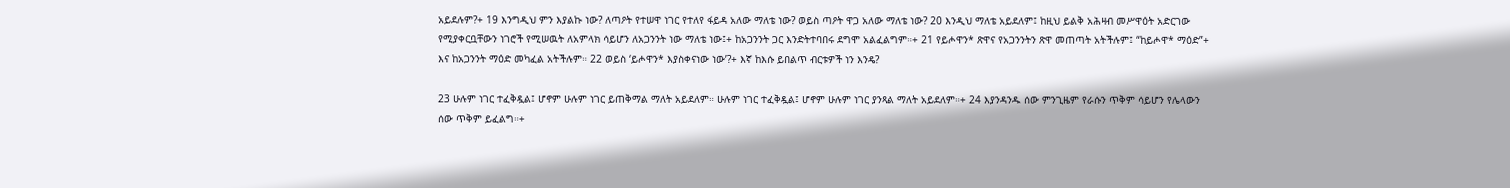አይደሉም?+ 19 እንግዲህ ምን እያልኩ ነው? ለጣዖት የተሠዋ ነገር የተለየ ፋይዳ አለው ማለቴ ነው? ወይስ ጣዖት ዋጋ አለው ማለቴ ነው? 20 እንዲህ ማለቴ አይደለም፤ ከዚህ ይልቅ አሕዛብ መሥዋዕት አድርገው የሚያቀርቧቸውን ነገሮች የሚሠዉት ለአምላክ ሳይሆን ለአጋንንት ነው ማለቴ ነው፤+ ከአጋንንት ጋር እንድትተባበሩ ደግሞ አልፈልግም።+ 21 የይሖዋን* ጽዋና የአጋንንትን ጽዋ መጠጣት አትችሉም፤ “ከይሖዋ* ማዕድ”+ እና ከአጋንንት ማዕድ መካፈል አትችሉም። 22 ወይስ ‘ይሖዋን* እያስቀናነው ነው’?+ እኛ ከእሱ ይበልጥ ብርቱዎች ነን እንዴ?

23 ሁሉም ነገር ተፈቅዷል፤ ሆኖም ሁሉም ነገር ይጠቅማል ማለት አይደለም። ሁሉም ነገር ተፈቅዷል፤ ሆኖም ሁሉም ነገር ያንጻል ማለት አይደለም።+ 24 እያንዳንዱ ሰው ምንጊዜም የራሱን ጥቅም ሳይሆን የሌላውን ሰው ጥቅም ይፈልግ።+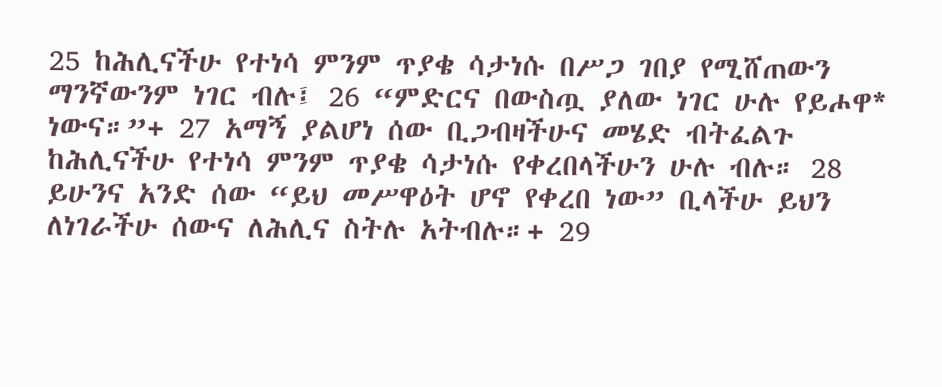25 ከሕሊናችሁ የተነሳ ምንም ጥያቄ ሳታነሱ በሥጋ ገበያ የሚሸጠውን ማንኛውንም ነገር ብሉ፤ 26 “ምድርና በውስጧ ያለው ነገር ሁሉ የይሖዋ* ነውና።”+ 27 አማኝ ያልሆነ ሰው ቢጋብዛችሁና መሄድ ብትፈልጉ ከሕሊናችሁ የተነሳ ምንም ጥያቄ ሳታነሱ የቀረበላችሁን ሁሉ ብሉ። 28 ይሁንና አንድ ሰው “ይህ መሥዋዕት ሆኖ የቀረበ ነው” ቢላችሁ ይህን ለነገራችሁ ሰውና ለሕሊና ስትሉ አትብሉ።+ 29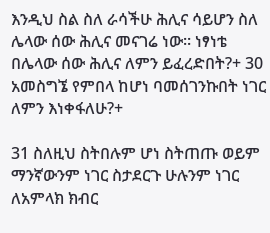እንዲህ ስል ስለ ራሳችሁ ሕሊና ሳይሆን ስለ ሌላው ሰው ሕሊና መናገሬ ነው። ነፃነቴ በሌላው ሰው ሕሊና ለምን ይፈረድበት?+ 30 አመስግኜ የምበላ ከሆነ ባመሰገንኩበት ነገር ለምን እነቀፋለሁ?+

31 ስለዚህ ስትበሉም ሆነ ስትጠጡ ወይም ማንኛውንም ነገር ስታደርጉ ሁሉንም ነገር ለአምላክ ክብር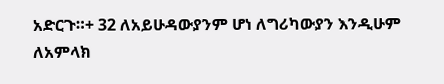አድርጉ።+ 32 ለአይሁዳውያንም ሆነ ለግሪካውያን እንዲሁም ለአምላክ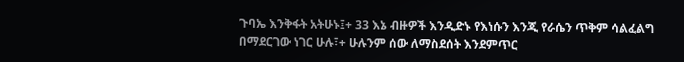ጉባኤ እንቅፋት አትሁኑ፤+ 33 እኔ ብዙዎች እንዲድኑ የእነሱን እንጂ የራሴን ጥቅም ሳልፈልግ በማደርገው ነገር ሁሉ፣+ ሁሉንም ሰው ለማስደሰት እንደምጥር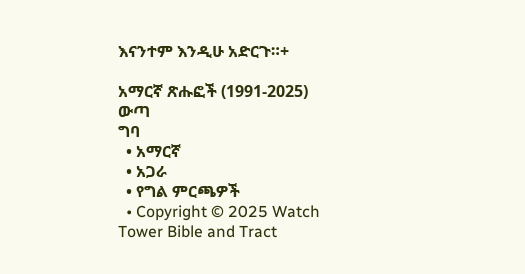እናንተም እንዲሁ አድርጉ።+

አማርኛ ጽሑፎች (1991-2025)
ውጣ
ግባ
  • አማርኛ
  • አጋራ
  • የግል ምርጫዎች
  • Copyright © 2025 Watch Tower Bible and Tract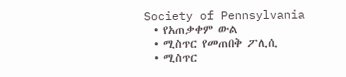Society of Pennsylvania
  • የአጠቃቀም ውል
  • ሚስጥር የመጠበቅ ፖሊሲ
  • ሚስጥር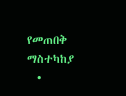የመጠበቅ ማስተካከያ
  •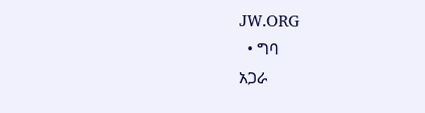JW.ORG
  • ግባ
አጋራ